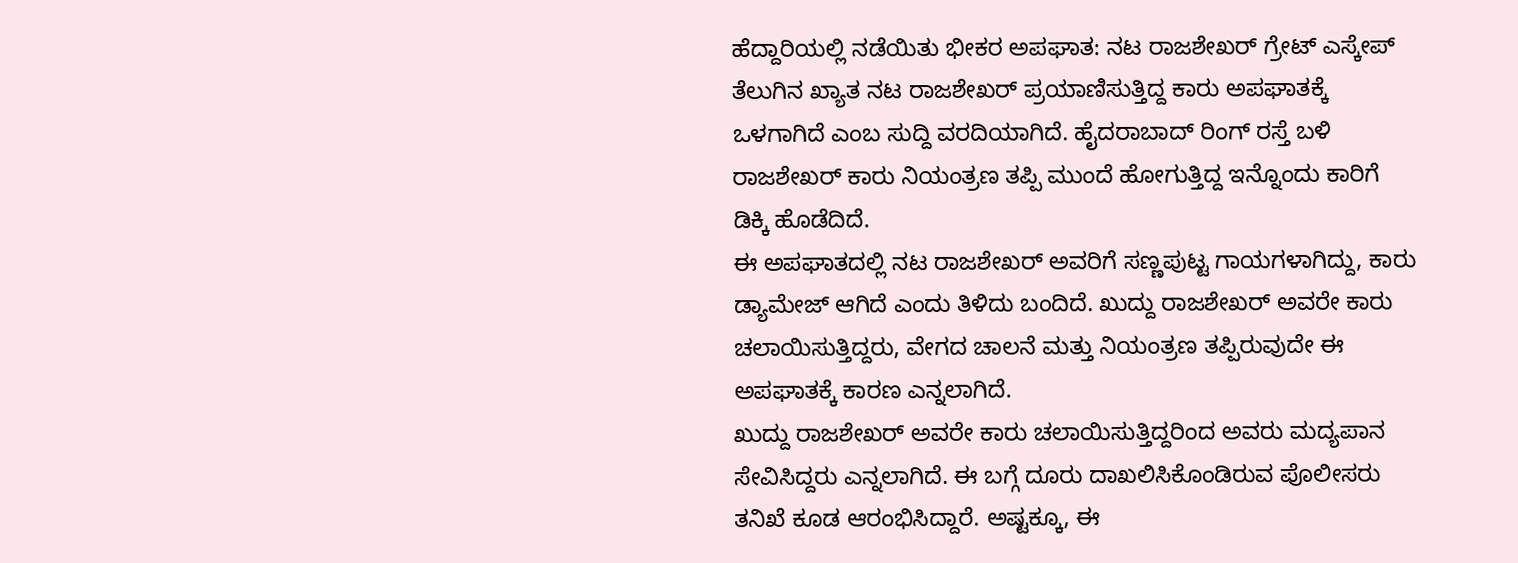ಹೆದ್ದಾರಿಯಲ್ಲಿ ನಡೆಯಿತು ಭೀಕರ ಅಪಘಾತ: ನಟ ರಾಜಶೇಖರ್ ಗ್ರೇಟ್ ಎಸ್ಕೇಪ್
ತೆಲುಗಿನ ಖ್ಯಾತ ನಟ ರಾಜಶೇಖರ್ ಪ್ರಯಾಣಿಸುತ್ತಿದ್ದ ಕಾರು ಅಪಘಾತಕ್ಕೆ ಒಳಗಾಗಿದೆ ಎಂಬ ಸುದ್ದಿ ವರದಿಯಾಗಿದೆ. ಹೈದರಾಬಾದ್ ರಿಂಗ್ ರಸ್ತೆ ಬಳಿ ರಾಜಶೇಖರ್ ಕಾರು ನಿಯಂತ್ರಣ ತಪ್ಪಿ ಮುಂದೆ ಹೋಗುತ್ತಿದ್ದ ಇನ್ನೊಂದು ಕಾರಿಗೆ ಡಿಕ್ಕಿ ಹೊಡೆದಿದೆ.
ಈ ಅಪಘಾತದಲ್ಲಿ ನಟ ರಾಜಶೇಖರ್ ಅವರಿಗೆ ಸಣ್ಣಪುಟ್ಟ ಗಾಯಗಳಾಗಿದ್ದು, ಕಾರು ಡ್ಯಾಮೇಜ್ ಆಗಿದೆ ಎಂದು ತಿಳಿದು ಬಂದಿದೆ. ಖುದ್ದು ರಾಜಶೇಖರ್ ಅವರೇ ಕಾರು ಚಲಾಯಿಸುತ್ತಿದ್ದರು, ವೇಗದ ಚಾಲನೆ ಮತ್ತು ನಿಯಂತ್ರಣ ತಪ್ಪಿರುವುದೇ ಈ ಅಪಘಾತಕ್ಕೆ ಕಾರಣ ಎನ್ನಲಾಗಿದೆ.
ಖುದ್ದು ರಾಜಶೇಖರ್ ಅವರೇ ಕಾರು ಚಲಾಯಿಸುತ್ತಿದ್ದರಿಂದ ಅವರು ಮದ್ಯಪಾನ ಸೇವಿಸಿದ್ದರು ಎನ್ನಲಾಗಿದೆ. ಈ ಬಗ್ಗೆ ದೂರು ದಾಖಲಿಸಿಕೊಂಡಿರುವ ಪೊಲೀಸರು ತನಿಖೆ ಕೂಡ ಆರಂಭಿಸಿದ್ದಾರೆ. ಅಷ್ಟಕ್ಕೂ, ಈ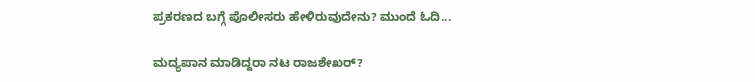ಪ್ರಕರಣದ ಬಗ್ಗೆ ಪೊಲೀಸರು ಹೇಳಿರುವುದೇನು? ಮುಂದೆ ಓದಿ...

ಮದ್ಯಪಾನ ಮಾಡಿದ್ದರಾ ನಟ ರಾಜಶೇಖರ್?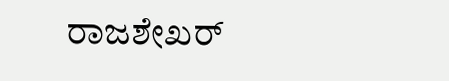ರಾಜಶೇಖರ್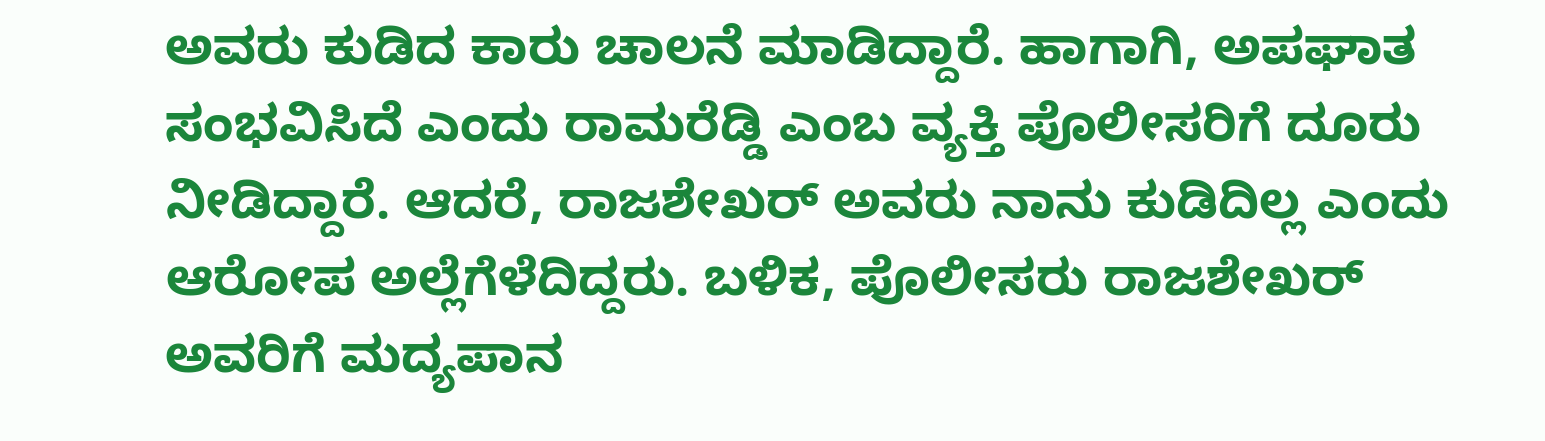ಅವರು ಕುಡಿದ ಕಾರು ಚಾಲನೆ ಮಾಡಿದ್ದಾರೆ. ಹಾಗಾಗಿ, ಅಪಘಾತ ಸಂಭವಿಸಿದೆ ಎಂದು ರಾಮರೆಡ್ಡಿ ಎಂಬ ವ್ಯಕ್ತಿ ಪೊಲೀಸರಿಗೆ ದೂರು ನೀಡಿದ್ದಾರೆ. ಆದರೆ, ರಾಜಶೇಖರ್ ಅವರು ನಾನು ಕುಡಿದಿಲ್ಲ ಎಂದು ಆರೋಪ ಅಲ್ಲೆಗೆಳೆದಿದ್ದರು. ಬಳಿಕ, ಪೊಲೀಸರು ರಾಜಶೇಖರ್ ಅವರಿಗೆ ಮದ್ಯಪಾನ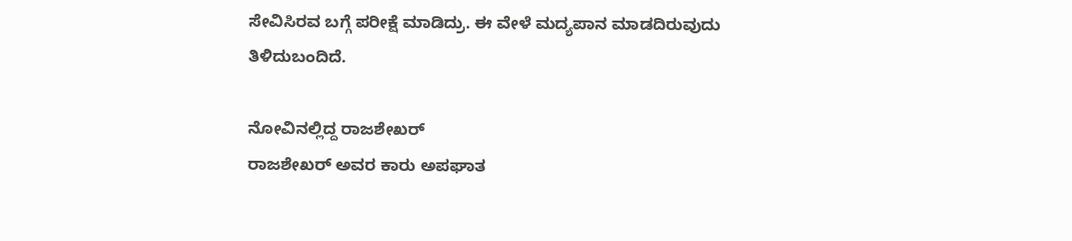ಸೇವಿಸಿರವ ಬಗ್ಗೆ ಪರೀಕ್ಷೆ ಮಾಡಿದ್ರು. ಈ ವೇಳೆ ಮದ್ಯಪಾನ ಮಾಡದಿರುವುದು ತಿಳಿದುಬಂದಿದೆ.

ನೋವಿನಲ್ಲಿದ್ದ ರಾಜಶೇಖರ್
ರಾಜಶೇಖರ್ ಅವರ ಕಾರು ಅಪಘಾತ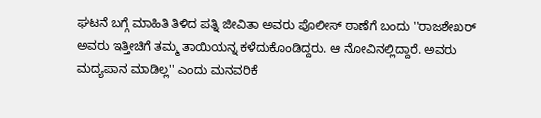ಘಟನೆ ಬಗ್ಗೆ ಮಾಹಿತಿ ತಿಳಿದ ಪತ್ನಿ ಜೀವಿತಾ ಅವರು ಪೊಲೀಸ್ ಠಾಣೆಗೆ ಬಂದು ''ರಾಜಶೇಖರ್ ಅವರು ಇತ್ತೀಚಿಗೆ ತಮ್ಮ ತಾಯಿಯನ್ನ ಕಳೆದುಕೊಂಡಿದ್ದರು. ಆ ನೋವಿನಲ್ಲಿದ್ದಾರೆ. ಅವರು ಮದ್ಯಪಾನ ಮಾಡಿಲ್ಲ'' ಎಂದು ಮನವರಿಕೆ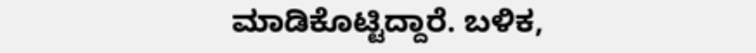ಮಾಡಿಕೊಟ್ಟಿದ್ದಾರೆ. ಬಳಿಕ,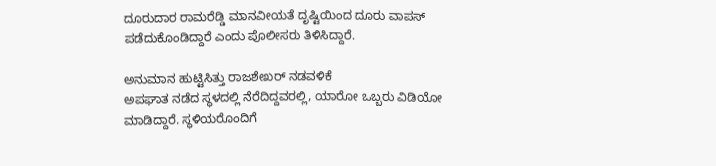ದೂರುದಾರ ರಾಮರೆಡ್ಡಿ ಮಾನವೀಯತೆ ದೃಷ್ಟಿಯಿಂದ ದೂರು ವಾಪಸ್ ಪಡೆದುಕೊಂಡಿದ್ದಾರೆ ಎಂದು ಪೊಲೀಸರು ತಿಳಿಸಿದ್ದಾರೆ.

ಅನುಮಾನ ಹುಟ್ಟಿಸಿತ್ತು ರಾಜಶೇಖರ್ ನಡವಳಿಕೆ
ಅಪಘಾತ ನಡೆದ ಸ್ಥಳದಲ್ಲಿ ನೆರೆದಿದ್ದವರಲ್ಲಿ, ಯಾರೋ ಒಬ್ಬರು ವಿಡಿಯೋ ಮಾಡಿದ್ದಾರೆ. ಸ್ಥಳಿಯರೊಂದಿಗೆ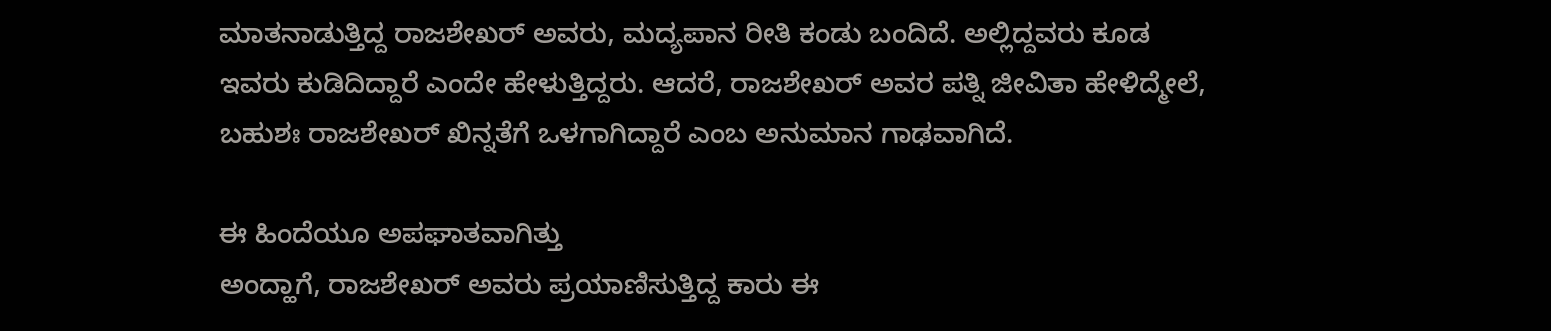ಮಾತನಾಡುತ್ತಿದ್ದ ರಾಜಶೇಖರ್ ಅವರು, ಮದ್ಯಪಾನ ರೀತಿ ಕಂಡು ಬಂದಿದೆ. ಅಲ್ಲಿದ್ದವರು ಕೂಡ ಇವರು ಕುಡಿದಿದ್ದಾರೆ ಎಂದೇ ಹೇಳುತ್ತಿದ್ದರು. ಆದರೆ, ರಾಜಶೇಖರ್ ಅವರ ಪತ್ನಿ ಜೀವಿತಾ ಹೇಳಿದ್ಮೇಲೆ, ಬಹುಶಃ ರಾಜಶೇಖರ್ ಖಿನ್ನತೆಗೆ ಒಳಗಾಗಿದ್ದಾರೆ ಎಂಬ ಅನುಮಾನ ಗಾಢವಾಗಿದೆ.

ಈ ಹಿಂದೆಯೂ ಅಪಘಾತವಾಗಿತ್ತು
ಅಂದ್ಹಾಗೆ, ರಾಜಶೇಖರ್ ಅವರು ಪ್ರಯಾಣಿಸುತ್ತಿದ್ದ ಕಾರು ಈ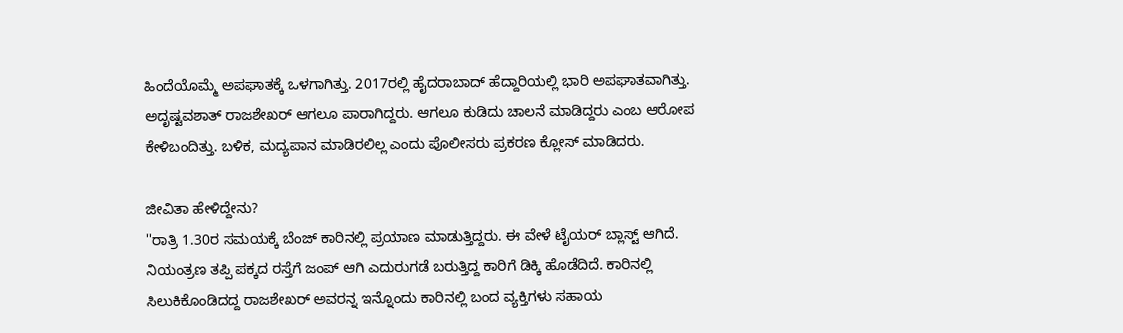ಹಿಂದೆಯೊಮ್ಮೆ ಅಪಘಾತಕ್ಕೆ ಒಳಗಾಗಿತ್ತು. 2017ರಲ್ಲಿ ಹೈದರಾಬಾದ್ ಹೆದ್ದಾರಿಯಲ್ಲಿ ಭಾರಿ ಅಪಘಾತವಾಗಿತ್ತು. ಅದೃಷ್ಟವಶಾತ್ ರಾಜಶೇಖರ್ ಆಗಲೂ ಪಾರಾಗಿದ್ದರು. ಆಗಲೂ ಕುಡಿದು ಚಾಲನೆ ಮಾಡಿದ್ದರು ಎಂಬ ಆರೋಪ ಕೇಳಿಬಂದಿತ್ತು. ಬಳಿಕ, ಮದ್ಯಪಾನ ಮಾಡಿರಲಿಲ್ಲ ಎಂದು ಪೊಲೀಸರು ಪ್ರಕರಣ ಕ್ಲೋಸ್ ಮಾಡಿದರು.

ಜೀವಿತಾ ಹೇಳಿದ್ದೇನು?
''ರಾತ್ರಿ 1.30ರ ಸಮಯಕ್ಕೆ ಬೆಂಜ್ ಕಾರಿನಲ್ಲಿ ಪ್ರಯಾಣ ಮಾಡುತ್ತಿದ್ದರು. ಈ ವೇಳೆ ಟೈಯರ್ ಬ್ಲಾಸ್ಟ್ ಆಗಿದೆ. ನಿಯಂತ್ರಣ ತಪ್ಪಿ ಪಕ್ಕದ ರಸ್ತೆಗೆ ಜಂಪ್ ಆಗಿ ಎದುರುಗಡೆ ಬರುತ್ತಿದ್ದ ಕಾರಿಗೆ ಡಿಕ್ಕಿ ಹೊಡೆದಿದೆ. ಕಾರಿನಲ್ಲಿ ಸಿಲುಕಿಕೊಂಡಿದದ್ದ ರಾಜಶೇಖರ್ ಅವರನ್ನ ಇನ್ನೊಂದು ಕಾರಿನಲ್ಲಿ ಬಂದ ವ್ಯಕ್ತಿಗಳು ಸಹಾಯ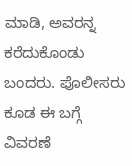ಮಾಡಿ, ಅವರನ್ನ ಕರೆದುಕೊಂಡು ಬಂದರು. ಪೊಲೀಸರು ಕೂಡ ಈ ಬಗ್ಗೆ ವಿವರಣೆ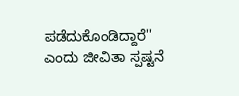ಪಡೆದುಕೊಂಡಿದ್ದಾರೆ'' ಎಂದು ಜೀವಿತಾ ಸ್ಪಷ್ಟನೆ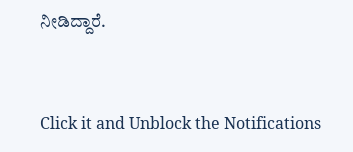ನೀಡಿದ್ದಾರೆ.


Click it and Unblock the Notifications